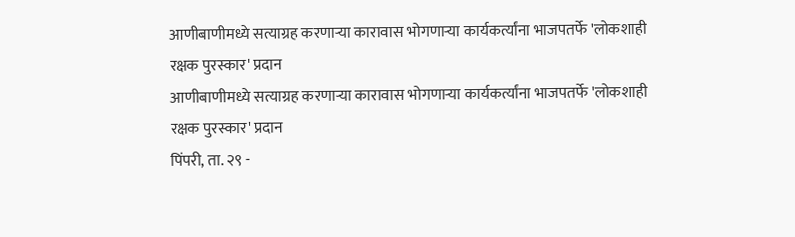आणीबाणीमध्ये सत्याग्रह करणाऱ्या कारावास भोगणाऱ्या कार्यकर्त्यांना भाजपतर्फे 'लोकशाही रक्षक पुरस्कार' प्रदान
आणीबाणीमध्ये सत्याग्रह करणाऱ्या कारावास भोगणाऱ्या कार्यकर्त्यांना भाजपतर्फे 'लोकशाही रक्षक पुरस्कार' प्रदान
पिंपरी, ता. २९ -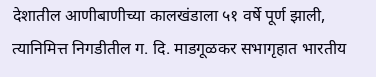देशातील आणीबाणीच्या कालखंडाला ५१ वर्षे पूर्ण झाली, त्यानिमित्त निगडीतील ग. दि. माडगूळकर सभागृहात भारतीय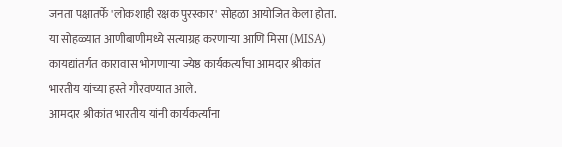जनता पक्षातर्फे 'लोकशाही रक्षक पुरस्कार' सोहळा आयोजित केला होता. या सोहळ्यात आणीबाणीमध्ये सत्याग्रह करणाऱ्या आणि मिसा (MISA) कायद्यांतर्गत कारावास भोगणाऱ्या ज्येष्ठ कार्यकर्त्यांचा आमदार श्रीकांत भारतीय यांच्या हस्ते गौरवण्यात आले.
आमदार श्रीकांत भारतीय यांनी कार्यकर्त्यांना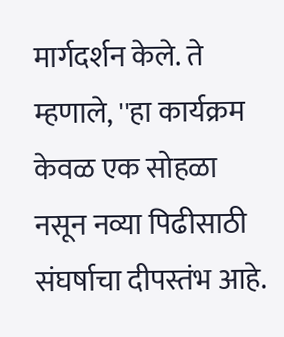मार्गदर्शन केले. ते म्हणाले, ''हा कार्यक्रम केवळ एक सोहळा नसून नव्या पिढीसाठी संघर्षाचा दीपस्तंभ आहे.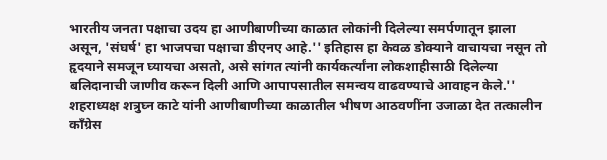भारतीय जनता पक्षाचा उदय हा आणीबाणीच्या काळात लोकांनी दिलेल्या समर्पणातून झाला असून, 'संघर्ष' हा भाजपचा पक्षाचा डीएनए आहे.'' इतिहास हा केवळ डोक्याने वाचायचा नसून तो हृदयाने समजून घ्यायचा असतो, असे सांगत त्यांनी कार्यकर्त्यांना लोकशाहीसाठी दिलेल्या बलिदानाची जाणीव करून दिली आणि आपापसातील समन्वय वाढवण्याचे आवाहन केले.''
शहराध्यक्ष शत्रुघ्न काटे यांनी आणीबाणीच्या काळातील भीषण आठवणींना उजाळा देत तत्कालीन काँग्रेस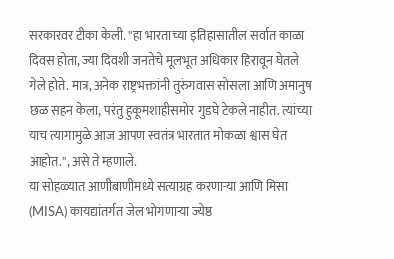सरकारवर टीका केली. ''हा भारताच्या इतिहासातील सर्वात काळा दिवस होता, ज्या दिवशी जनतेचे मूलभूत अधिकार हिरावून घेतले गेले होते. मात्र, अनेक राष्ट्रभक्तांनी तुरुंगवास सोसला आणि अमानुष छळ सहन केला, परंतु हुकूमशाहीसमोर गुडघे टेकले नाहीत. त्यांच्या याच त्यागामुळे आज आपण स्वतंत्र भारतात मोकळा श्वास घेत आहोत.'', असे ते म्हणाले.
या सोहळ्यात आणीबाणीमध्ये सत्याग्रह करणाऱ्या आणि मिसा (MISA) कायद्यांतर्गत जेल भोगणाऱ्या ज्येष्ठ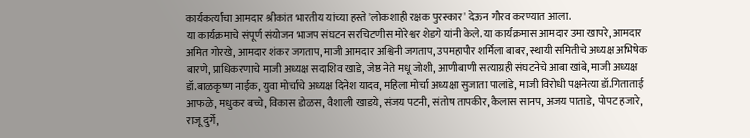कार्यकर्त्यांचा आमदार श्रीकांत भारतीय यांच्या हस्ते 'लोकशाही रक्षक पुरस्कार' देऊन गौरव करण्यात आला.
या कार्यक्रमाचे संपूर्ण संयोजन भाजप संघटन सरचिटणीस मोरेश्वर शेडगे यांनी केले. या कार्यक्रमास आमदार उमा खापरे, आमदार अमित गोरखे, आमदार शंकर जगताप, माजी आमदार अश्विनी जगताप, उपमहापौर शर्मिला बाबर, स्थायी समितीचे अध्यक्ष अभिषेक बारणे, प्राधिकरणाचे माजी अध्यक्ष सदाशिव खाडे, जेष्ठ नेते मधू जोशी, आणीबाणी सत्याग्रही संघटनेचे आबा खांबे, माजी अध्यक्ष डॉ.बाळकृष्ण नाईक, युवा मोर्चाचे अध्यक्ष दिनेश यादव, महिला मोर्चा अध्यक्षा सुजाता पालांडे, माजी विरोधी पक्षनेत्या डॉ.गिताताई आफळे, मधुकर बच्चे, विकास डोळस, वैशाली खाडये, संजय पटनी, संतोष तापकीर, कैलास सानप, अजय पाताडे, पोपट हजारे, राजू दुर्गे,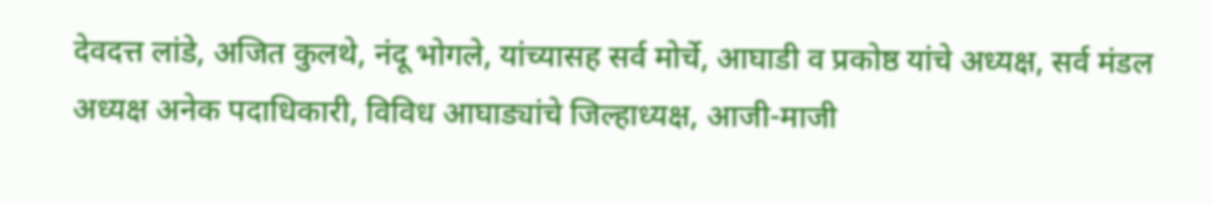देवदत्त लांडे, अजित कुलथे, नंदू भोगले, यांच्यासह सर्व मोर्चे, आघाडी व प्रकोष्ठ यांचे अध्यक्ष, सर्व मंडल अध्यक्ष अनेक पदाधिकारी, विविध आघाड्यांचे जिल्हाध्यक्ष, आजी-माजी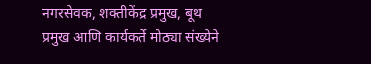नगरसेवक, शक्तीकेंद्र प्रमुख, बूथ प्रमुख आणि कार्यकर्ते मोठ्या संख्येने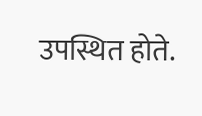उपस्थित होते.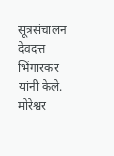सूत्रसंचालन देवदत्त भिंगारकर यांनी केले. मोरेश्वर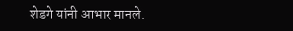शेडगे यांनी आभार मानले.